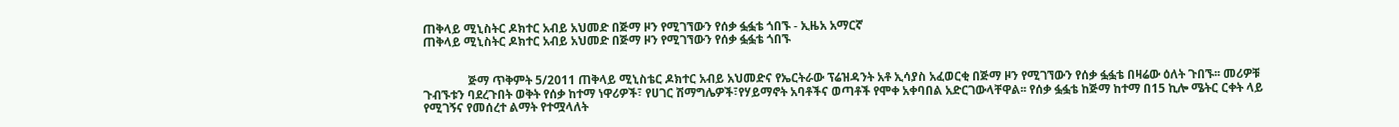ጠቅላይ ሚኒስትር ዶክተር አብይ አህመድ በጅማ ዞን የሚገኘውን የሰቃ ፏፏቴ ጎበኙ - ኢዜአ አማርኛ
ጠቅላይ ሚኒስትር ዶክተር አብይ አህመድ በጅማ ዞን የሚገኘውን የሰቃ ፏፏቴ ጎበኙ


               ጅማ ጥቅምት 5/2011 ጠቅላይ ሚኒስቴር ዶክተር አብይ አህመድና የኤርትራው ፕሬዝዳንት አቶ ኢሳያስ አፈወርቂ በጅማ ዞን የሚገኘውን የሰቃ ፏፏቴ በዛሬው ዕለት ጉበኙ፡፡ መሪዎቹ ጉብኙቱን ባደረጉበት ወቅት የሰቃ ከተማ ነዋሪዎች፣ የሀገር ሽማግሌዎች፣የሃይማኖት አባቶችና ወጣቶች የሞቀ አቀባበል አድርገውላቸዋል፡፡ የሰቃ ፏፏቴ ከጅማ ከተማ በ15 ኪሎ ሜትር ርቀት ላይ የሚገኝና የመሰረተ ልማት የተሟላለት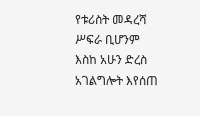የቱሪስት መዳረሻ ሥፍራ ቢሆንም እስከ አሁን ድረስ አገልግሎት እየሰጠ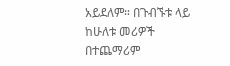አይደለም። በጉብኙቱ ላይ ከሁለቱ መሪዎች በተጨማሪም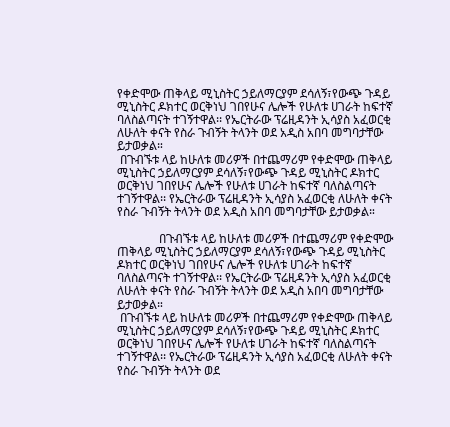የቀድሞው ጠቅላይ ሚኒስትር ኃይለማርያም ደሳለኝ፣የውጭ ጉዳይ ሚኒስትር ዶክተር ወርቅነህ ገበየሁና ሌሎች የሁለቱ ሀገራት ከፍተኛ ባለስልጣናት ተገኝተዋል፡፡ የኤርትራው ፕሬዚዳንት ኢሳያስ አፈወርቂ ለሁለት ቀናት የስራ ጉብኝት ትላንት ወደ አዲስ አበባ መግባታቸው ይታወቃል።
 በጉብኙቱ ላይ ከሁለቱ መሪዎች በተጨማሪም የቀድሞው ጠቅላይ ሚኒስትር ኃይለማርያም ደሳለኝ፣የውጭ ጉዳይ ሚኒስትር ዶክተር ወርቅነህ ገበየሁና ሌሎች የሁለቱ ሀገራት ከፍተኛ ባለስልጣናት ተገኝተዋል፡፡ የኤርትራው ፕሬዚዳንት ኢሳያስ አፈወርቂ ለሁለት ቀናት የስራ ጉብኝት ትላንት ወደ አዲስ አበባ መግባታቸው ይታወቃል።

              በጉብኙቱ ላይ ከሁለቱ መሪዎች በተጨማሪም የቀድሞው ጠቅላይ ሚኒስትር ኃይለማርያም ደሳለኝ፣የውጭ ጉዳይ ሚኒስትር ዶክተር ወርቅነህ ገበየሁና ሌሎች የሁለቱ ሀገራት ከፍተኛ ባለስልጣናት ተገኝተዋል፡፡ የኤርትራው ፕሬዚዳንት ኢሳያስ አፈወርቂ ለሁለት ቀናት የስራ ጉብኝት ትላንት ወደ አዲስ አበባ መግባታቸው ይታወቃል።
 በጉብኙቱ ላይ ከሁለቱ መሪዎች በተጨማሪም የቀድሞው ጠቅላይ ሚኒስትር ኃይለማርያም ደሳለኝ፣የውጭ ጉዳይ ሚኒስትር ዶክተር ወርቅነህ ገበየሁና ሌሎች የሁለቱ ሀገራት ከፍተኛ ባለስልጣናት ተገኝተዋል፡፡ የኤርትራው ፕሬዚዳንት ኢሳያስ አፈወርቂ ለሁለት ቀናት የስራ ጉብኝት ትላንት ወደ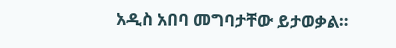አዲስ አበባ መግባታቸው ይታወቃል።